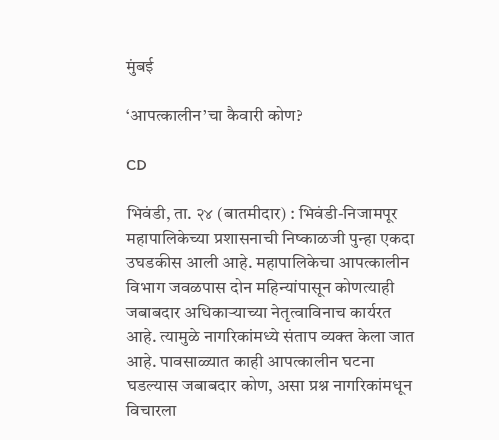मुंबई

‘आपत्कालीन’चा कैवारी कोण?

CD

भिवंडी, ता. २४ (बातमीदार) : भिवंडी-निजामपूर महापालिकेच्या प्रशासनाची निष्काळजी पुन्हा एकदा उघडकीस आली आहे. महापालिकेचा आपत्कालीन विभाग जवळपास दोन महिन्यांपासून कोणत्याही जबाबदार अधिकाऱ्याच्या नेतृत्वाविनाच कार्यरत आहे. त्यामुळे नागरिकांमध्ये संताप व्यक्त केला जात आहे. पावसाळ्यात काही आपत्कालीन घटना घडल्यास जबाबदार कोण, असा प्रश्न नागरिकांमधून विचारला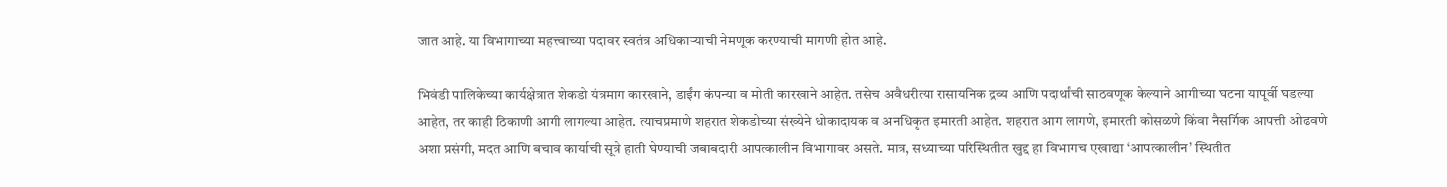जात आहे. या विभागाच्या महत्त्वाच्या पदावर स्वतंत्र अधिकाऱ्याची नेमणूक करण्याची मागणी होत आहे.

भिवंडी पालिकेच्या कार्यक्षेत्रात शेकडो यंत्रमाग कारखाने, डाईंग कंपन्या व मोती कारखाने आहेत. तसेच अवैधरीत्या रासायनिक द्रव्य आणि पदार्थांची साठवणूक केल्याने आगीच्या घटना यापूर्वी घडल्या आहेत, तर काही ठिकाणी आगी लागल्या आहेत. त्याचप्रमाणे शहरात शेकडोच्या संख्येने धोकादायक व अनधिकृत इमारती आहेत. शहरात आग लागणे, इमारती कोसळणे किंवा नैसर्गिक आपत्ती ओढवणे अशा प्रसंगी, मदत आणि बचाव कार्याची सूत्रे हाती घेण्याची जबाबदारी आपत्कालीन विभागावर असते. मात्र, सध्याच्या परिस्थितीत खुद्द हा विभागच एखाद्या ‘आपत्कालीन’ स्थितीत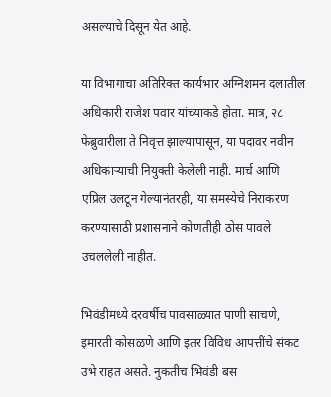असल्याचे दिसून येत आहे.

या विभागाचा अतिरिक्त कार्यभार अग्निशमन दलातील अधिकारी राजेश पवार यांच्याकडे होता. मात्र, २८ फेब्रुवारीला ते निवृत्त झाल्यापासून, या पदावर नवीन अधिकाऱ्याची नियुक्ती केलेली नाही. मार्च आणि एप्रिल उलटून गेल्यानंतरही, या समस्येचे निराकरण करण्यासाठी प्रशासनाने कोणतीही ठोस पावले उचललेली नाहीत.

भिवंडीमध्ये दरवर्षीच पावसाळ्यात पाणी साचणे, इमारती कोसळणे आणि इतर विविध आपत्तींचे संकट उभे राहत असते. नुकतीच भिवंडी बस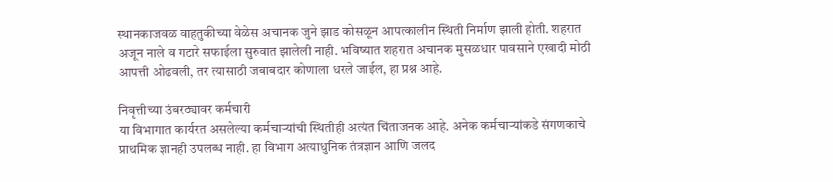स्थानकाजवळ वाहतुकीच्या वेळेस अचानक जुने झाड कोसळून आपत्कालीन स्थिती निर्माण झाली होती. शहरात अजून नाले व गटारे सफाईला सुरुवात झालेली नाही. भविष्यात शहरात अचानक मुसळधार पावसाने एखादी मोठी आपत्ती ओढवली, तर त्यासाठी जबाबदार कोणाला धरले जाईल, हा प्रश्न आहे.

निवृत्तीच्या उंबरठ्यावर कर्मचारी
या विभागात कार्यरत असलेल्या कर्मचाऱ्यांची स्थितीही अत्यंत चिंताजनक आहे. अनेक कर्मचाऱ्यांकडे संगणकाचे प्राथमिक ज्ञानही उपलब्ध नाही. हा विभाग अत्याधुनिक तंत्रज्ञान आणि जलद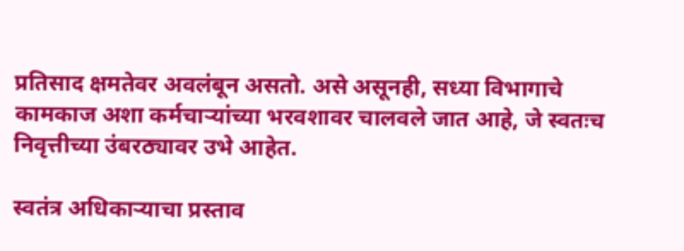प्रतिसाद क्षमतेवर अवलंबून असतो. असे असूनही, सध्या विभागाचे कामकाज अशा कर्मचाऱ्यांच्या भरवशावर चालवले जात आहे, जे स्वतःच निवृत्तीच्या उंबरठ्यावर उभे आहेत.

स्वतंत्र अधिकाऱ्याचा प्रस्ताव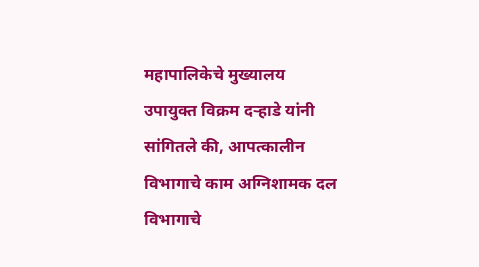महापालिकेचे मुख्यालय उपायुक्त विक्रम दऱ्हाडे यांनी सांगितले की, आपत्कालीन विभागाचे काम अग्निशामक दल विभागाचे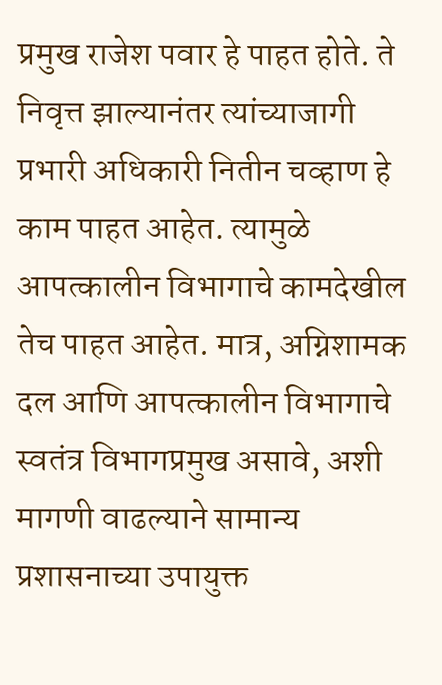प्रमुख राजेश पवार हे पाहत होते. ते निवृत्त झाल्यानंतर त्यांच्याजागी प्रभारी अधिकारी नितीन चव्हाण हे काम पाहत आहेत. त्यामुळे आपत्कालीन विभागाचे कामदेखील तेच पाहत आहेत. मात्र, अग्निशामक दल आणि आपत्कालीन विभागाचे स्वतंत्र विभागप्रमुख असावे, अशी मागणी वाढल्याने सामान्य प्रशासनाच्या उपायुक्त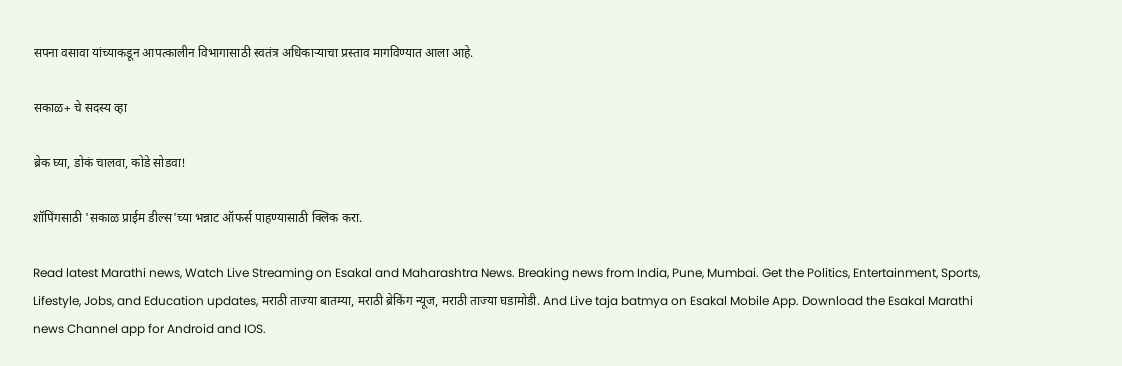सपना वसावा यांच्याकडून आपत्कालीन विभागासाठी स्वतंत्र अधिकाऱ्याचा प्रस्ताव मागविण्यात आला आहे.

सकाळ+ चे सदस्य व्हा

ब्रेक घ्या, डोकं चालवा, कोडे सोडवा!

शॉपिंगसाठी 'सकाळ प्राईम डील्स'च्या भन्नाट ऑफर्स पाहण्यासाठी क्लिक करा.

Read latest Marathi news, Watch Live Streaming on Esakal and Maharashtra News. Breaking news from India, Pune, Mumbai. Get the Politics, Entertainment, Sports, Lifestyle, Jobs, and Education updates, मराठी ताज्या बातम्या, मराठी ब्रेकिंग न्यूज, मराठी ताज्या घडामोडी. And Live taja batmya on Esakal Mobile App. Download the Esakal Marathi news Channel app for Android and IOS.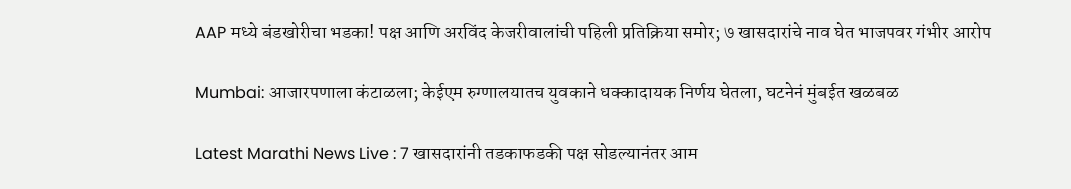AAP मध्ये बंडखोरीचा भडका! पक्ष आणि अरविंद केजरीवालांची पहिली प्रतिक्रिया समोर; ७ खासदारांचे नाव घेत भाजपवर गंभीर आरोप

Mumbai: आजारपणाला कंटाळला; केईएम रुग्णालयातच युवकाने धक्कादायक निर्णय घेतला, घटनेनं मुंबईत खळबळ

Latest Marathi News Live : 7 खासदारांनी तडकाफडकी पक्ष सोडल्यानंतर आम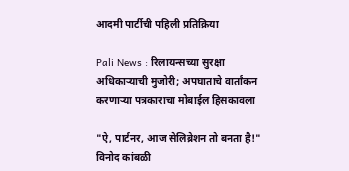आदमी पार्टीची पहिली प्रतिक्रिया

Pali News : रिलायन्सच्या सुरक्षा अधिकाऱ्याची मुजोरी; अपघाताचे वार्तांकन करणाऱ्या पत्रकाराचा मोबाईल हिसकावला

"ऐ, पार्टनर, आज सेलिब्रेशन तो बनता है!" विनोद कांबळी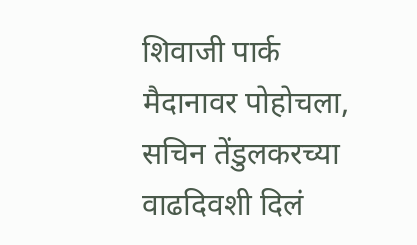शिवाजी पार्क मैदानावर पोहोचला, सचिन तेंडुलकरच्या वाढदिवशी दिलं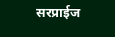सरप्राईज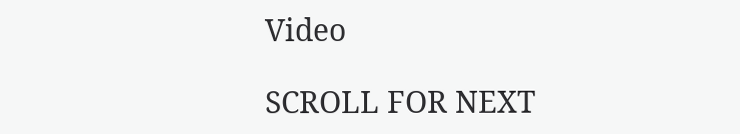Video

SCROLL FOR NEXT